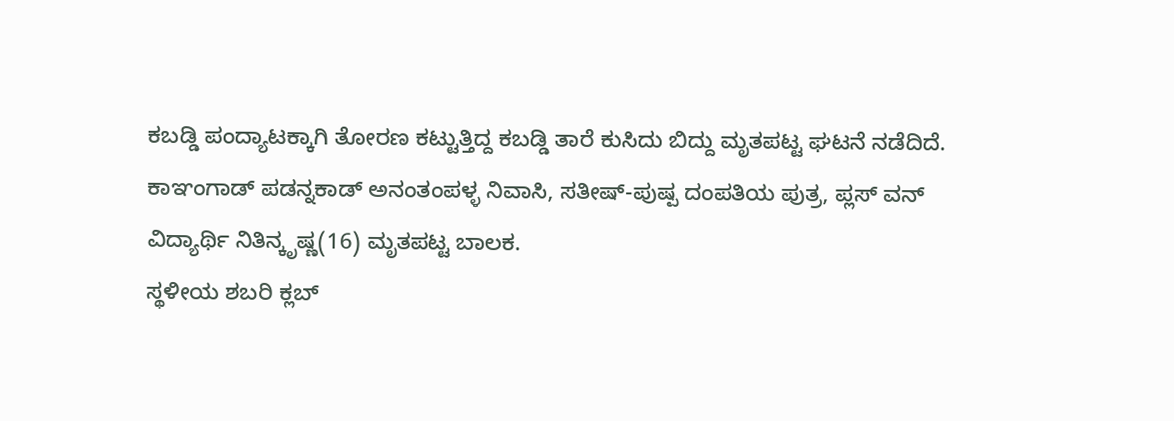ಕಬಡ್ಡಿ ಪಂದ್ಯಾಟಕ್ಕಾಗಿ ತೋರಣ ಕಟ್ಟುತ್ತಿದ್ದ ಕಬಡ್ಡಿ ತಾರೆ ಕುಸಿದು ಬಿದ್ದು ಮೃತಪಟ್ಟ ಘಟನೆ ನಡೆದಿದೆ. ಕಾಞಂಗಾಡ್ ಪಡನ್ನಕಾಡ್ ಅನಂತಂಪಳ್ಳ ನಿವಾಸಿ, ಸತೀಷ್-ಪುಷ್ಪ ದಂಪತಿಯ ಪುತ್ರ, ಪ್ಲಸ್ ವನ್ ವಿದ್ಯಾರ್ಥಿ ನಿತಿನ್ಕೃಷ್ಣ(16) ಮೃತಪಟ್ಟ ಬಾಲಕ.
ಸ್ಥಳೀಯ ಶಬರಿ ಕ್ಲಬ್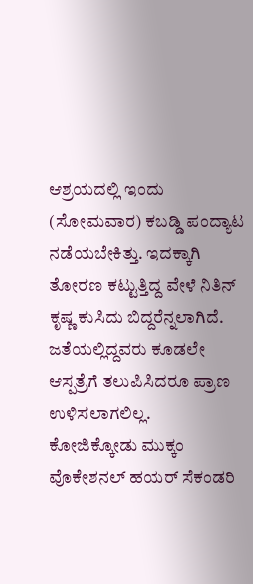ಆಶ್ರಯದಲ್ಲಿ ಇಂದು (ಸೋಮವಾರ) ಕಬಡ್ಡಿ ಪಂದ್ಯಾಟ ನಡೆಯಬೇಕಿತ್ತು. ಇದಕ್ಕಾಗಿ ತೋರಣ ಕಟ್ಟುತ್ತಿದ್ದ ವೇಳೆ ನಿತಿನ್ ಕೃಷ್ಣ ಕುಸಿದು ಬಿದ್ದರೆನ್ನಲಾಗಿದೆ. ಜತೆಯಲ್ಲಿದ್ದವರು ಕೂಡಲೇ ಆಸ್ಪತ್ರೆಗೆ ತಲುಪಿಸಿದರೂ ಪ್ರಾಣ ಉಳಿಸಲಾಗಲಿಲ್ಲ.
ಕೋಜಿಕ್ಕೋಡು ಮುಕ್ಕಂ ವೊಕೇಶನಲ್ ಹಯರ್ ಸೆಕಂಡರಿ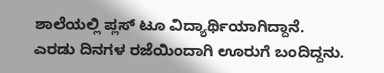ಶಾಲೆಯಲ್ಲಿ ಪ್ಲಸ್ ಟೂ ವಿದ್ಯಾರ್ಥಿಯಾಗಿದ್ದಾನೆ. ಎರಡು ದಿನಗಳ ರಜೆಯಿಂದಾಗಿ ಊರುಗೆ ಬಂದಿದ್ದನು.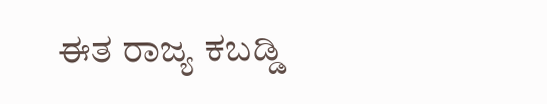ಈತ ರಾಜ್ಯ ಕಬಡ್ಡಿ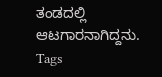ತಂಡದಲ್ಲಿ ಆಟಗಾರನಾಗಿದ್ದನು.
Tags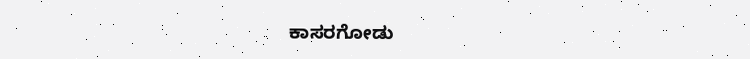ಕಾಸರಗೋಡು